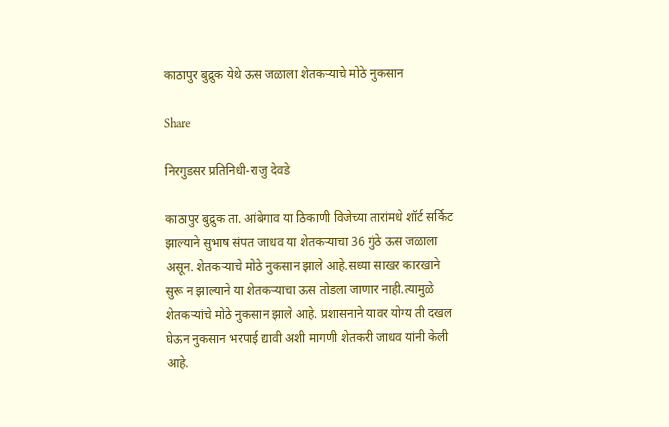काठापुर बुद्रुक येथे ऊस जळाला शेतकऱ्याचे मोठे नुकसान

Share

निरगुडसर प्रतिनिधी-राजु देवडे

काठापुर बुद्रुक ता. आंबेगाव या ठिकाणी विजेच्या तारांमधे शॉर्ट सर्किट झाल्याने सुभाष संपत जाधव या शेतकऱ्याचा 36 गुंठे ऊस जळाला असून. शेतकऱ्याचे मोठे नुकसान झाले आहे.सध्या साखर कारखाने सुरू न झाल्याने या शेतकऱ्याचा ऊस तोडला जाणार नाही.त्यामुळे शेतकऱ्यांचे मोठे नुकसान झाले आहे. प्रशासनाने यावर योग्य ती दखल घेऊन नुकसान भरपाई द्यावी अशी मागणी शेतकरी जाधव यांनी केली आहे.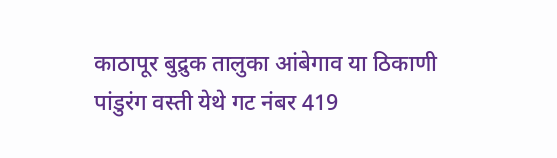काठापूर बुद्रुक तालुका आंबेगाव या ठिकाणी पांडुरंग वस्ती येथे गट नंबर 419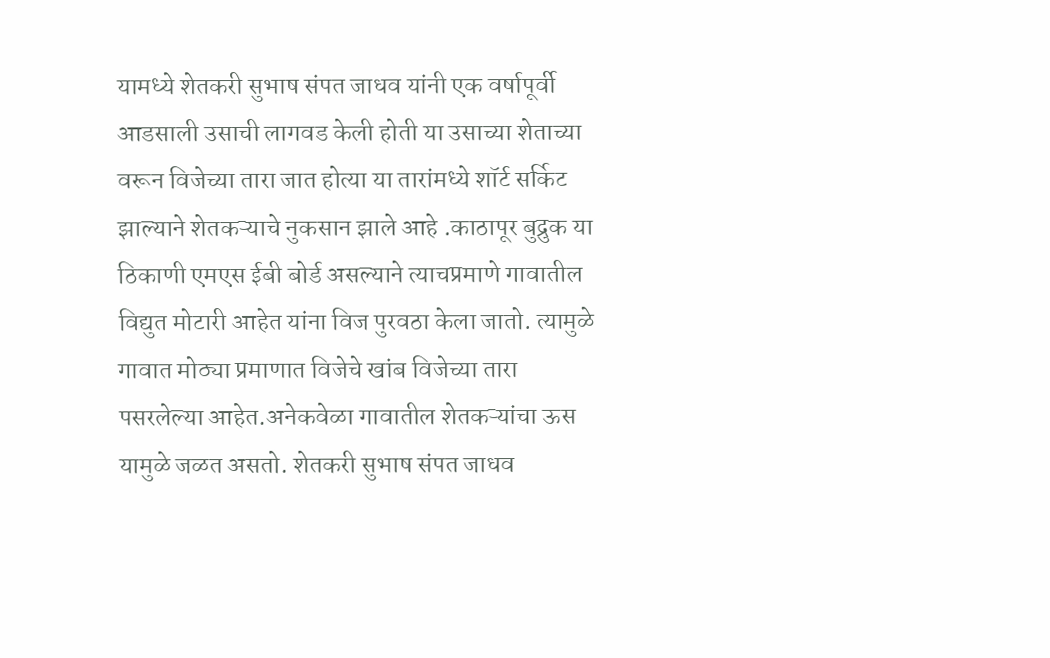यामध्ये शेतकरी सुभाष संपत जाधव यांनी एक वर्षापूर्वी आडसाली उसाची लागवड केली होती या उसाच्या शेताच्या वरून विजेच्या तारा जात होत्या या तारांमध्ये शॉर्ट सर्किट झाल्याने शेतकऱ्याचे नुकसान झाले आहे .काठापूर बुद्रुक या ठिकाणी एमएस ईबी बोर्ड असल्याने त्याचप्रमाणे गावातील विद्युत मोटारी आहेत यांना विज पुरवठा केला जातो. त्यामुळे गावात मोठ्या प्रमाणात विजेचे खांब विजेच्या तारा पसरलेल्या आहेत.अनेकवेळा गावातील शेतकऱ्यांचा ऊस यामुळे जळत असतो. शेतकरी सुभाष संपत जाधव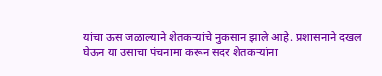यांचा ऊस जळाल्याने शेतकऱ्यांचे नुकसान झाले आहे. प्रशासनाने दखल घेऊन या उसाचा पंचनामा करून सदर शेतकऱ्यांना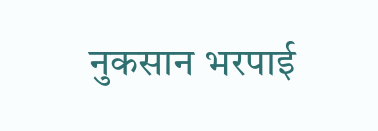नुकसान भरपाई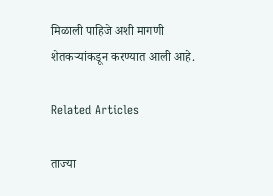मिळाली पाहिजे अशी मागणी शेतकऱ्यांकडून करण्यात आली आहे.

Related Articles

ताज्या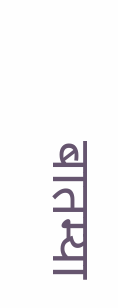बातम्या